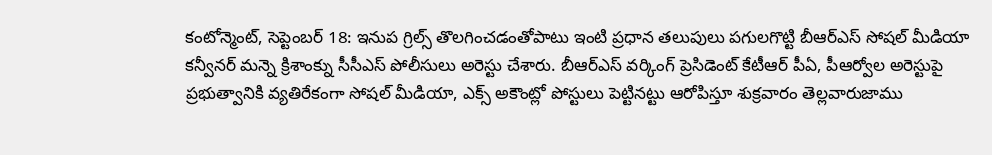కంటోన్మెంట్, సెప్టెంబర్ 18: ఇనుప గ్రిల్స్ తొలగించడంతోపాటు ఇంటి ప్రధాన తలుపులు పగులగొట్టి బీఆర్ఎస్ సోషల్ మీడియా కన్వీనర్ మన్నె క్రిశాంక్ను సీసీఎస్ పోలీసులు అరెస్టు చేశారు. బీఆర్ఎస్ వర్కింగ్ ప్రెసిడెంట్ కేటీఆర్ పీఏ, పీఆర్వోల అరెస్టుపై ప్రభుత్వానికి వ్యతిరేకంగా సోషల్ మీడియా, ఎక్స్ అకౌంట్లో పోస్టులు పెట్టినట్టు ఆరోపిస్తూ శుక్రవారం తెల్లవారుజాము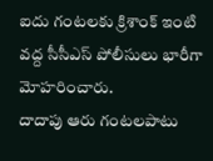ఐదు గంటలకు క్రిశాంక్ ఇంటి వద్ద సీసీఎస్ పోలీసులు భారీగా మోహరించారు.
దాదాపు ఆరు గంటలపాటు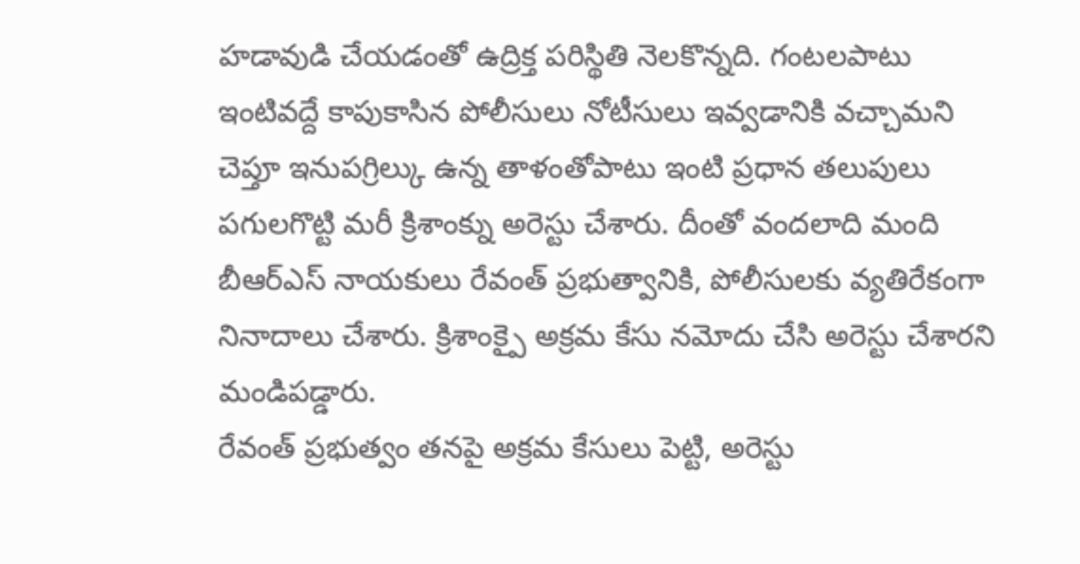హడావుడి చేయడంతో ఉద్రిక్త పరిస్థితి నెలకొన్నది. గంటలపాటు ఇంటివద్దే కాపుకాసిన పోలీసులు నోటీసులు ఇవ్వడానికి వచ్చామని చెప్తూ ఇనుపగ్రిల్కు ఉన్న తాళంతోపాటు ఇంటి ప్రధాన తలుపులు పగులగొట్టి మరీ క్రిశాంక్ను అరెస్టు చేశారు. దీంతో వందలాది మంది బీఆర్ఎస్ నాయకులు రేవంత్ ప్రభుత్వానికి, పోలీసులకు వ్యతిరేకంగా నినాదాలు చేశారు. క్రిశాంక్పై అక్రమ కేసు నమోదు చేసి అరెస్టు చేశారని మండిపడ్డారు.
రేవంత్ ప్రభుత్వం తనపై అక్రమ కేసులు పెట్టి, అరెస్టు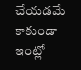చేయడమే కాకుండా ఇంట్లో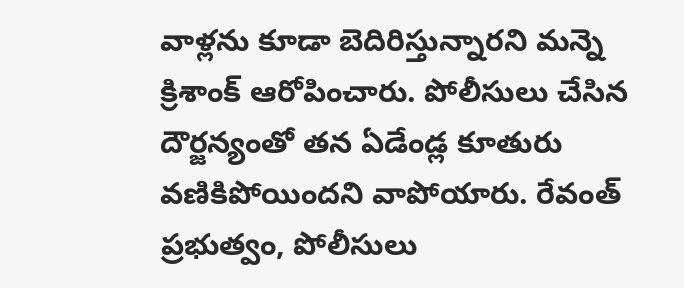వాళ్లను కూడా బెదిరిస్తున్నారని మన్నె క్రిశాంక్ ఆరోపించారు. పోలీసులు చేసిన దౌర్జన్యంతో తన ఏడేండ్ల కూతురు వణికిపోయిందని వాపోయారు. రేవంత్ ప్రభుత్వం, పోలీసులు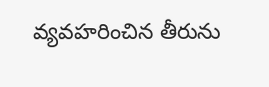వ్యవహరించిన తీరును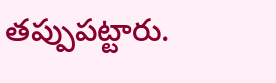తప్పుపట్టారు.